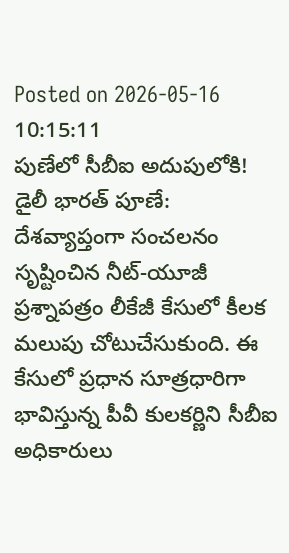Posted on 2026-05-16 10:15:11
పుణేలో సీబీఐ అదుపులోకి!
డైలీ భారత్ పూణే: దేశవ్యాప్తంగా సంచలనం సృష్టించిన నీట్-యూజీ ప్రశ్నాపత్రం లీకేజీ కేసులో కీలక మలుపు చోటుచేసుకుంది. ఈ కేసులో ప్రధాన సూత్రధారిగా భావిస్తున్న పీవీ కులకర్ణిని సీబీఐ అధికారులు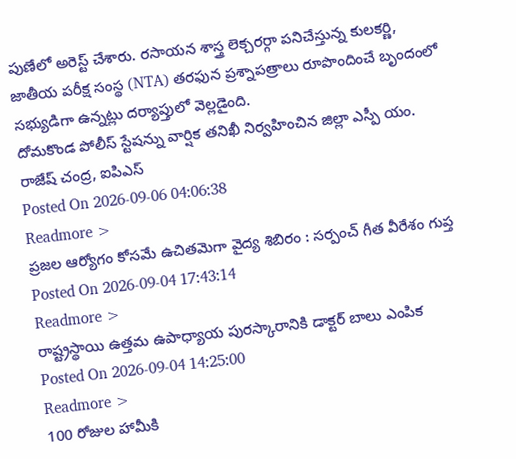పుణేలో అరెస్ట్ చేశారు. రసాయన శాస్త్ర లెక్చరర్గా పనిచేస్తున్న కులకర్ణి, జాతీయ పరీక్ష సంస్థ (NTA) తరఫున ప్రశ్నాపత్రాలు రూపొందించే బృందంలో సభ్యుడిగా ఉన్నట్లు దర్యాప్తులో వెల్లడైంది.
దోమకొండ పోలీస్ స్టేషన్ను వార్షిక తనిఖీ నిర్వహించిన జిల్లా ఎస్పీ యం. రాజేష్ చంద్ర, ఐపిఎస్
Posted On 2026-09-06 04:06:38
Readmore >
ప్రజల ఆర్యోగం కోసమే ఉచితమెగా వైద్య శిబిరం : సర్పంచ్ గీత వీరేశం గుప్త
Posted On 2026-09-04 17:43:14
Readmore >
రాష్ట్రస్థాయి ఉత్తమ ఉపాధ్యాయ పురస్కారానికి డాక్టర్ బాలు ఎంపిక
Posted On 2026-09-04 14:25:00
Readmore >
100 రోజుల హామీకి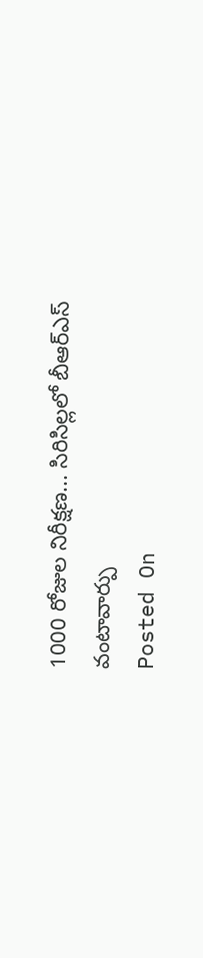1000 రోజుల నిరీక్షణ... సిరిసిల్లలో బీఆర్ఎస్ వంటావార్పు
Posted On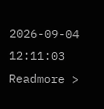2026-09-04 12:11:03
Readmore >